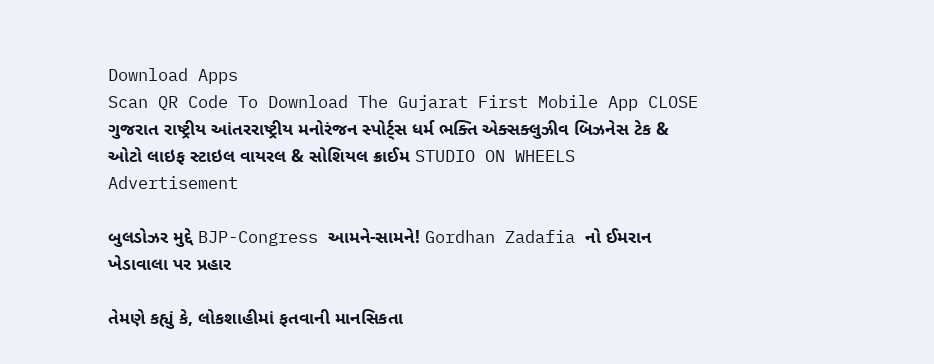Download Apps
Scan QR Code To Download The Gujarat First Mobile App CLOSE
ગુજરાત રાષ્ટ્રીય આંતરરાષ્ટ્રીય મનોરંજન સ્પોર્ટ્સ ધર્મ ભક્તિ એક્સક્લુઝીવ બિઝનેસ ટેક & ઓટો લાઇફ સ્ટાઇલ વાયરલ & સોશિયલ ક્રાઈમ STUDIO ON WHEELS
Advertisement

બુલડોઝર મુદ્દે BJP-Congress આમને-સામને! Gordhan Zadafia નો ઈમરાન ખેડાવાલા પર પ્રહાર

તેમણે કહ્યું કે, લોકશાહીમાં ફતવાની માનસિકતા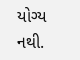યોગ્ય નથી.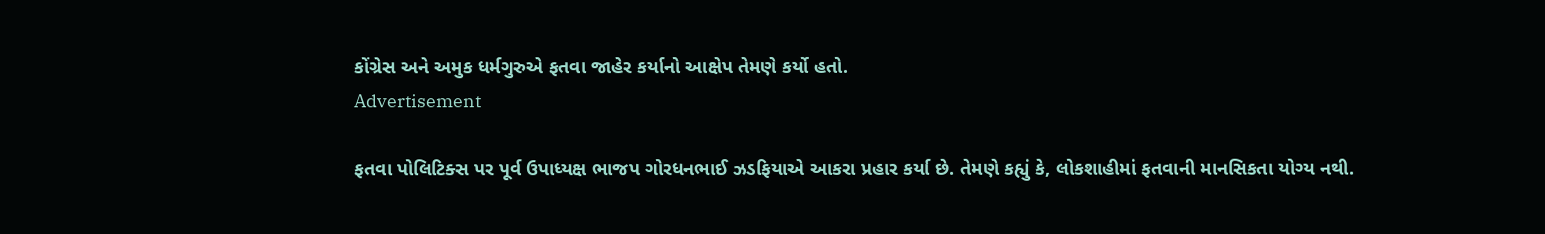કોંગ્રેસ અને અમુક ધર્મગુરુએ ફતવા જાહેર કર્યાનો આક્ષેપ તેમણે કર્યો હતો.
Advertisement

ફતવા પોલિટિક્સ પર પૂર્વ ઉપાધ્યક્ષ ભાજપ ગોરધનભાઈ ઝડફિયાએ આકરા પ્રહાર કર્યા છે. તેમણે કહ્યું કે, લોકશાહીમાં ફતવાની માનસિકતા યોગ્ય નથી.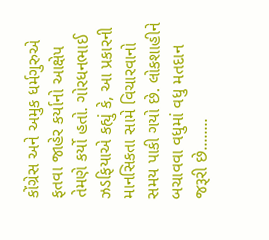કોંગ્રેસ અને અમુક ધર્મગુરુએ ફતવા જાહેર કર્યાનો આક્ષેપ તેમણે કર્યો હતો. ગોરધનભાઈ ઝડફિયાએ કહ્યું કે, આ પ્રકારની માનસિકતા સામે વિચારવાનો સમય પાકી ગયો છે. લોકશાહીને બચાવવા વધુમાં વધુ મતદાન જરૂરી છે........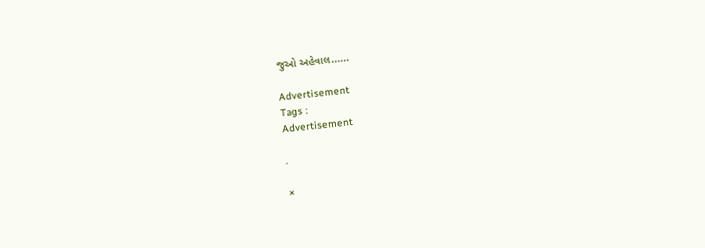જુઓ અહેવાલ......

Advertisement
Tags :
Advertisement

.

×